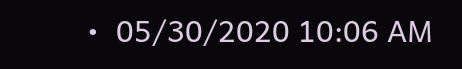•  05/30/2020 10:06 AM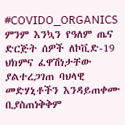#COVIDO_ORGANICS ምንም እንኳን የዓለም ጤና ድርጅት ሰዎች ለኮቪድ-19 ህክምና ፈዋሽነታቸው ያልተረጋገጠ ባህላዊ መድሃኒቶችን እንዳይጠቀሙ ቢያስጠነቅቅም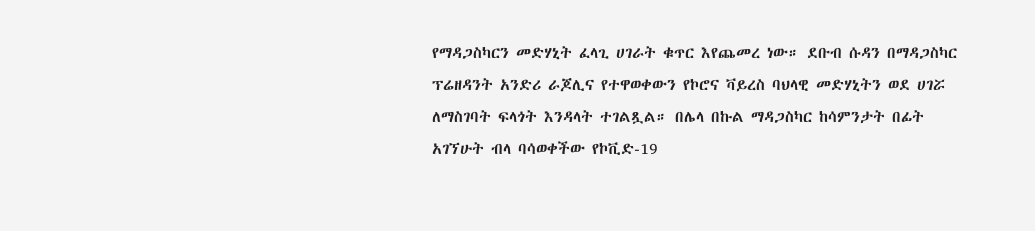የማዳጋስካርን መድሃኒት ፈላጊ ሀገራት ቁጥር እየጨመረ ነው። ደቡብ ሱዳን በማዳጋስካር ፕሬዘዳንት አንድሪ ራጆሊና የተዋወቀውን የኮሮና ቫይረስ ባህላዊ መድሃኒትን ወደ ሀገሯ ለማስገባት ፍላጎት እንዳላት ተገልጿል። በሌላ በኩል ማዳጋስካር ከሳምንታት በፊት አገኘሁት ብላ ባሳወቀችው የኮቪድ-19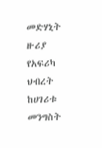መድሃኒት ዙሪያ የአፍሪካ ህብረት ከሀገሪቱ መንግስት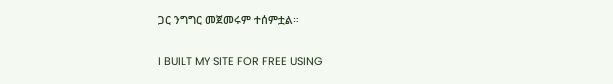ጋር ንግግር መጀመሩም ተሰምቷል።

I BUILT MY SITE FOR FREE USING